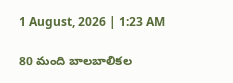1 August, 2026 | 1:23 AM

80 మంది బాలబాలికల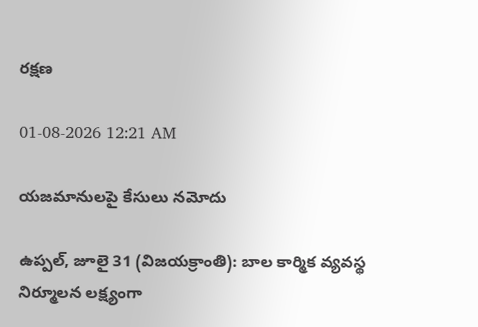రక్షణ

01-08-2026 12:21 AM

యజమానులపై కేసులు నమోదు

ఉప్పల్, జూలై 31 (విజయక్రాంతి): బాల కార్మిక వ్యవస్థ నిర్మూలన లక్ష్యంగా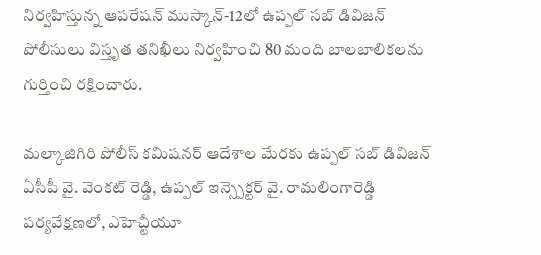నిర్వహిస్తున్న ఆపరేషన్ ముస్కాన్-12లో ఉప్పల్ సబ్ డివిజన్ పోలీసులు విస్తృత తనిఖీలు నిర్వహించి 80 మంది బాలబాలికలను గుర్తించి రక్షించారు.

మల్కాజిగిరి పోలీస్ కమిషనర్ ఆదేశాల మేరకు ఉప్పల్ సబ్ డివిజన్ ఏసీపీ వై. వెంకట్ రెడ్డి, ఉప్పల్ ఇన్స్పెక్టర్ వై. రామలింగారెడ్డి పర్యవేక్షణలో, ఎహెచ్టీయూ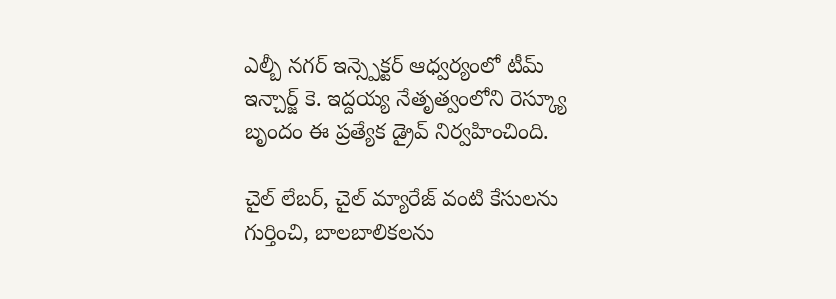ఎల్బీ నగర్ ఇన్స్పెక్టర్ ఆధ్వర్యంలో టీమ్ ఇన్చార్జ్ కె. ఇద్దయ్య నేతృత్వంలోని రెస్క్యూ బృందం ఈ ప్రత్యేక డ్రైవ్ నిర్వహించింది.

చైల్ లేబర్, చైల్ మ్యారేజ్ వంటి కేసులను గుర్తించి, బాలబాలికలను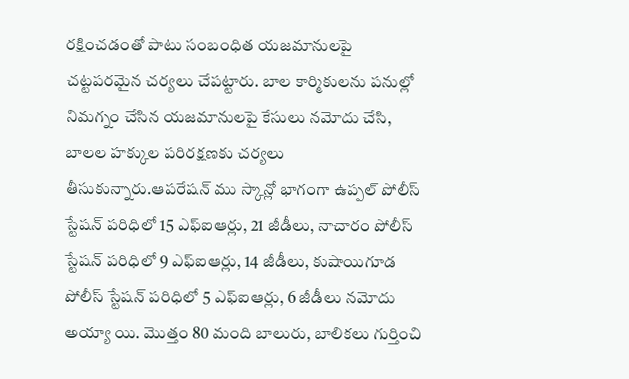రక్షించడంతో పాటు సంబంధిత యజమానులపై చట్టపరమైన చర్యలు చేపట్టారు. బాల కార్మికులను పనుల్లో నిమగ్నం చేసిన యజమానులపై కేసులు నమోదు చేసి, బాలల హక్కుల పరిరక్షణకు చర్యలు తీసుకున్నారు.ఆపరేషన్ ము స్కాన్లో భాగంగా ఉప్పల్ పోలీస్ స్టేషన్ పరిధిలో 15 ఎఫ్‌ఐఆర్లు, 21 జీడీలు, నాచారం పోలీస్ స్టేషన్ పరిధిలో 9 ఎఫ్‌ఐఆర్లు, 14 జీడీలు, కుషాయిగూడ పోలీస్ స్టేషన్ పరిధిలో 5 ఎఫ్‌ఐఆర్లు, 6 జీడీలు నమోదు అయ్యా యి. మొత్తం 80 మంది బాలురు, బాలికలు గుర్తించి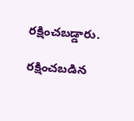రక్షించబడ్డారు.

రక్షించబడిన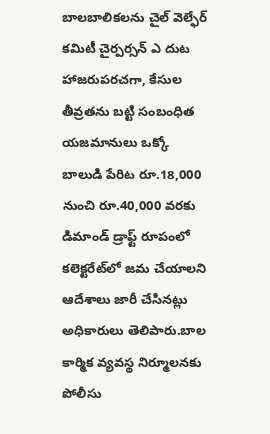బాలబాలికలను చైల్ వెల్ఫేర్ కమిటీ చైర్పర్సన్ ఎ దుట హాజరుపరచగా, కేసుల తీవ్రతను బట్టి సంబంధిత యజమానులు ఒక్కో బాలుడి పేరిట రూ.18,000 నుంచి రూ.40,000 వరకు డిమాండ్ డ్రాఫ్ట్ రూపంలో కలెక్టరేట్‌లో జమ చేయాలని ఆదేశాలు జారీ చేసినట్లు అధికారులు తెలిపారు.బాల కార్మిక వ్యవస్థ నిర్మూలనకు పోలీసు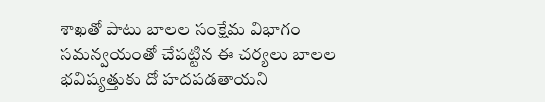శాఖతో పాటు బాలల సంక్షేమ విభాగం సమన్వయంతో చేపట్టిన ఈ చర్యలు బాలల భవిష్యత్తుకు దో హదపడతాయని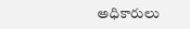అధికారులు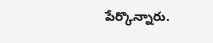పేర్కొన్నారు.